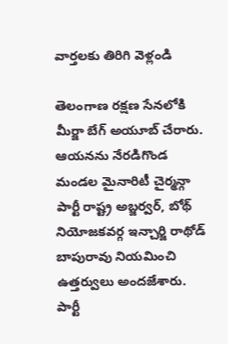వార్తలకు తిరిగి వెళ్లండి

తెలంగాణ రక్షణ సేనలోకి మీర్జా బేగ్ అయూబ్ చేరారు. ఆయనను నేరడిగొండ మండల మైనారిటీ చైర్మన్గా పార్టీ రాష్ట్ర అబ్జర్వర్, బోథ్ నియోజకవర్గ ఇన్చార్జి రాథోడ్ బాపురావు నియమించి ఉత్తర్వులు అందజేశారు.
పార్టీ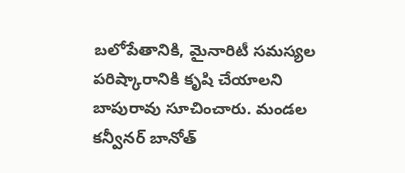బలోపేతానికి, మైనారిటీ సమస్యల పరిష్కారానికి కృషి చేయాలని బాపురావు సూచించారు. మండల కన్వీనర్ బానోత్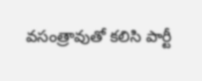వసంత్రావుతో కలిసి పార్టీ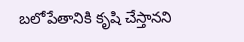బలోపేతానికి కృషి చేస్తానని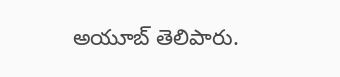అయూబ్ తెలిపారు.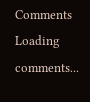Comments
Loading comments...